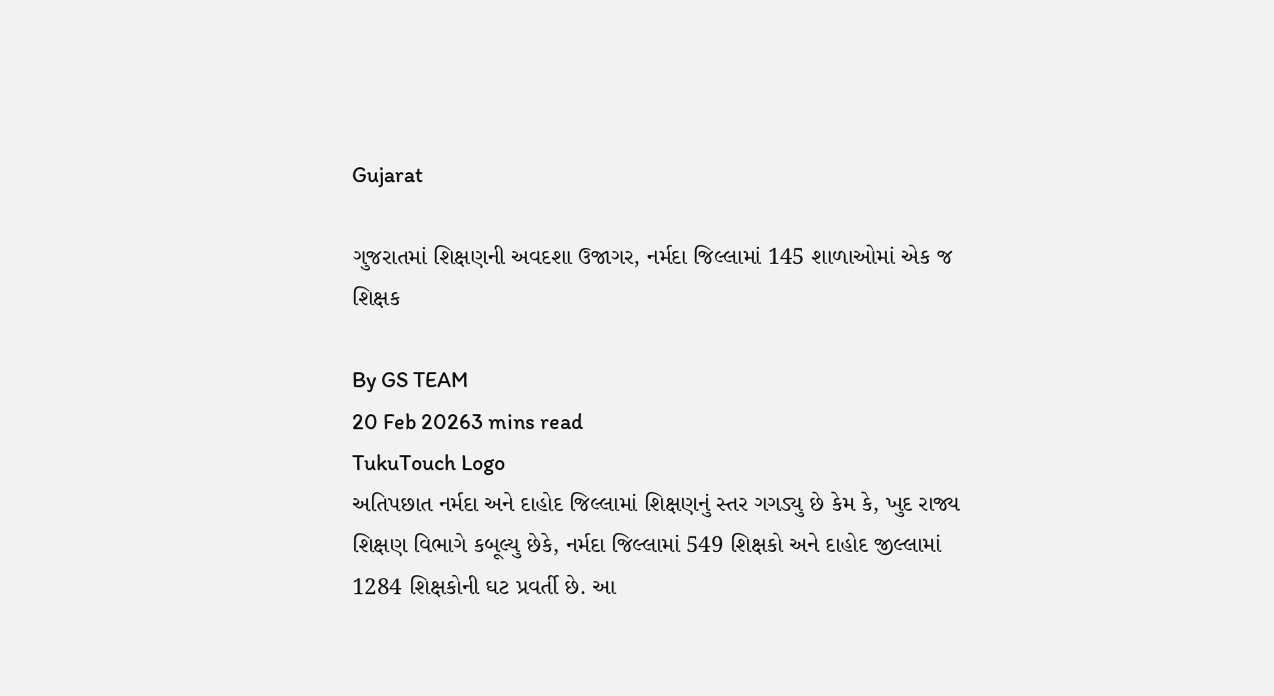Gujarat

ગુજરાતમાં શિક્ષણની અવદશા ઉજાગર, નર્મદા જિલ્લામાં 145 શાળાઓમાં એક જ શિક્ષક

By GS TEAM
20 Feb 20263 mins read
TukuTouch Logo
અતિપછાત નર્મદા અને દાહોદ જિલ્લામાં શિક્ષણનું સ્તર ગગડ્યુ છે કેમ કે, ખુદ રાજ્ય શિક્ષણ વિભાગે કબૂલ્યુ છેકે, નર્મદા જિલ્લામાં 549 શિક્ષકો અને દાહોદ જીલ્લામાં 1284 શિક્ષકોની ઘટ પ્રવર્તી છે. આ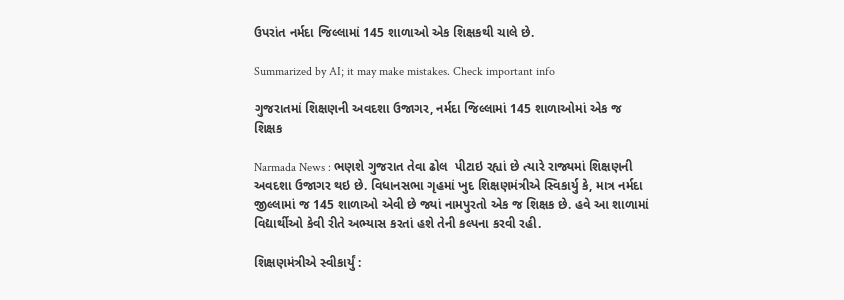ઉપરાંત નર્મદા જિલ્લામાં 145 શાળાઓ એક શિક્ષકથી ચાલે છે.

Summarized by AI; it may make mistakes. Check important info

ગુજરાતમાં શિક્ષણની અવદશા ઉજાગર, નર્મદા જિલ્લામાં 145 શાળાઓમાં એક જ શિક્ષક

Narmada News : ભણશે ગુજરાત તેવા ઢોલ  પીટાઇ રહ્યાં છે ત્યારે રાજ્યમાં શિક્ષણની અવદશા ઉજાગર થઇ છે. વિધાનસભા ગૃહમાં ખુદ શિક્ષણમંત્રીએ સ્વિકાર્યુ કે, માત્ર નર્મદા જીલ્લામાં જ 145 શાળાઓ એવી છે જ્યાં નામપુરતો એક જ શિક્ષક છે. હવે આ શાળામાં વિદ્યાર્થીઓ કેવી રીતે અભ્યાસ કરતાં હશે તેની કલ્પના કરવી રહી.

શિક્ષણમંત્રીએ સ્વીકાર્યું :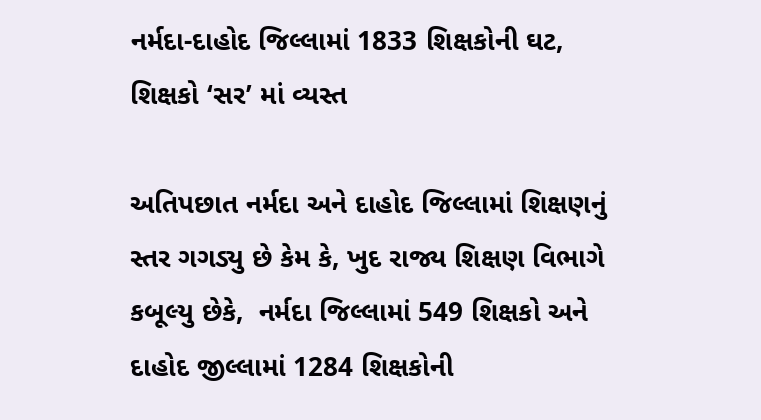નર્મદા-દાહોદ જિલ્લામાં 1833 શિક્ષકોની ઘટ, શિક્ષકો ‘સર’ માં વ્યસ્ત

અતિપછાત નર્મદા અને દાહોદ જિલ્લામાં શિક્ષણનું સ્તર ગગડ્યુ છે કેમ કે, ખુદ રાજ્ય શિક્ષણ વિભાગે કબૂલ્યુ છેકે,  નર્મદા જિલ્લામાં 549 શિક્ષકો અને  દાહોદ જીલ્લામાં 1284 શિક્ષકોની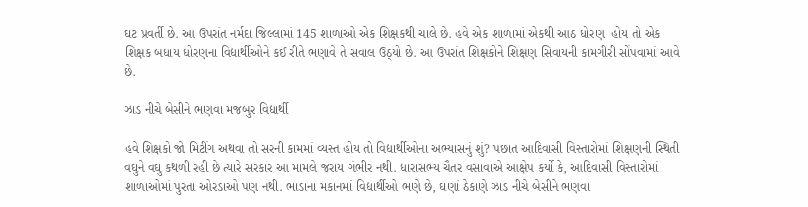ઘટ પ્રવર્તી છે. આ ઉપરાંત નર્મદા જિલ્લામાં 145 શાળાઓ એક શિક્ષકથી ચાલે છે. હવે એક શાળામાં એકથી આઠ ધોરણ  હોય તો એક શિક્ષક બધાય ધોરણના વિદ્યાર્થીઓને કઈ રીતે ભણાવે તે સવાલ ઉઠ્યો છે. આ ઉપરાંત શિક્ષકોને શિક્ષણ સિવાયની કામગીરી સોંપવામાં આવે છે.

ઝાડ નીચે બેસીને ભણવા મજબુર વિદ્યાર્થી

હવે શિક્ષકો જો મિટીંગ અથવા તો સરની કામમાં વ્યસ્ત હોય તો વિદ્યાર્થીઓના અભ્યાસનું શું? પછાત આદિવાસી વિસ્તારોમાં શિક્ષણની સ્થિતી વઘુને વઘુ કથળી રહી છે ત્યારે સરકાર આ મામલે જરાય ગંભીર નથી. ધારાસભ્ય ચૈતર વસાવાએ આક્ષેપ કર્યો કે, આદિવાસી વિસ્તારોમાં શાળાઓમાં પુરતા ઓરડાઓ પણ નથી. ભાડાના મકાનમાં વિદ્યાર્થીઓ ભણે છે, ઘણાં ઠેકાણે ઝાડ નીચે બેસીને ભણવા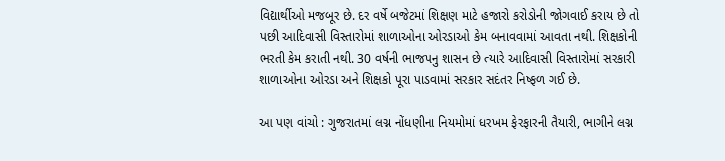વિદ્યાર્થીઓ મજબૂર છે. દર વર્ષે બજેટમાં શિક્ષણ માટે હજારો કરોડોની જોગવાઈ કરાય છે તો પછી આદિવાસી વિસ્તારોમાં શાળાઓના ઓરડાઓ કેમ બનાવવામાં આવતા નથી. શિક્ષકોની ભરતી કેમ કરાતી નથી. 30 વર્ષની ભાજપનુ શાસન છે ત્યારે આદિવાસી વિસ્તારોમાં સરકારી શાળાઓના ઓરડા અને શિક્ષકો પૂરા પાડવામાં સરકાર સદંતર નિષ્ફળ ગઈ છે.

આ પણ વાંચો : ગુજરાતમાં લગ્ન નોંધણીના નિયમોમાં ધરખમ ફેરફારની તૈયારી, ભાગીને લગ્ન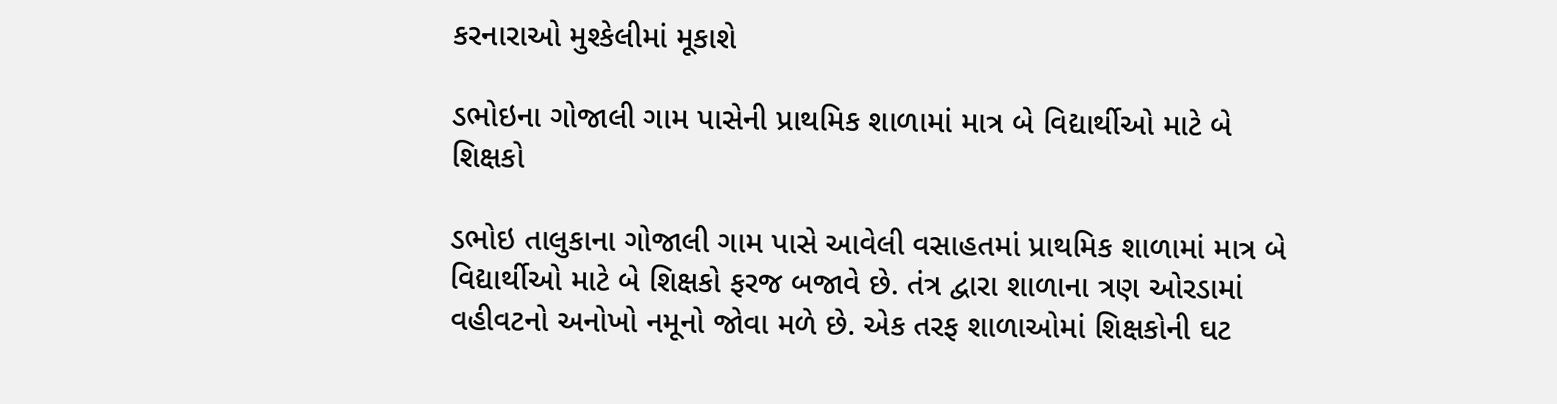કરનારાઓ મુશ્કેલીમાં મૂકાશે

ડભોઇના ગોજાલી ગામ પાસેની પ્રાથમિક શાળામાં માત્ર બે વિદ્યાર્થીઓ માટે બે શિક્ષકો

ડભોઇ તાલુકાના ગોજાલી ગામ પાસે આવેલી વસાહતમાં પ્રાથમિક શાળામાં માત્ર બે વિદ્યાર્થીઓ માટે બે શિક્ષકો ફરજ બજાવે છે. તંત્ર દ્વારા શાળાના ત્રણ ઓરડામાં વહીવટનો અનોખો નમૂનો જોવા મળે છે. એક તરફ શાળાઓમાં શિક્ષકોની ઘટ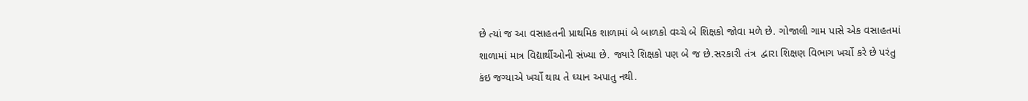છે ત્યાં જ આ વસાહતની પ્રાથમિક શાળામાં બે બાળકો વચ્ચે બે શિક્ષકો જોવા મળે છે. ગોજાલી ગામ પાસે એક વસાહતમાં શાળામાં માત્ર વિદ્યાર્થીઓની સંખ્યા છે. જ્યારે શિક્ષકો પણ બે જ છે.સરકારી તંત્ર  દ્વારા શિક્ષણ વિભાગ ખર્ચો કરે છે પરંતુ કંઇ જગ્યાએ ખર્ચો થાય તે ઘ્યાન અપાતુ નથી.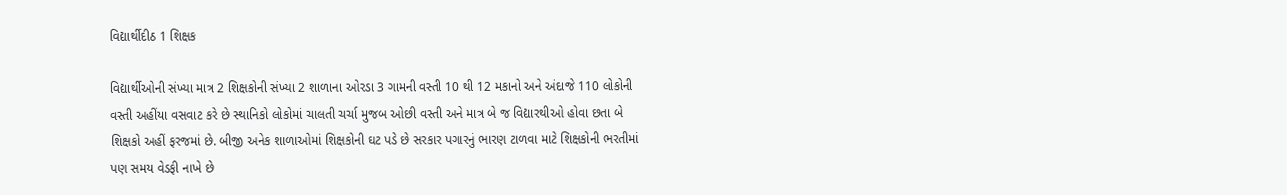વિદ્યાર્થીદીઠ 1 શિક્ષક

વિદ્યાર્થીઓની સંખ્યા માત્ર 2 શિક્ષકોની સંખ્યા 2 શાળાના ઓરડા 3 ગામની વસ્તી 10 થી 12 મકાનો અને અંદાજે 110 લોકોની વસ્તી અહીંયા વસવાટ કરે છે સ્થાનિકો લોકોમાં ચાલતી ચર્ચા મુજબ ઓછી વસ્તી અને માત્ર બે જ વિદ્યારથીઓ હોવા છતા બે શિક્ષકો અહીં ફરજમાં છે. બીજી અનેક શાળાઓમાં શિક્ષકોની ઘટ પડે છે સરકાર પગારનું ભારણ ટાળવા માટે શિક્ષકોની ભરતીમાં પણ સમય વેડફી નાખે છે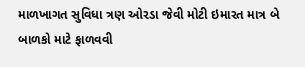માળખાગત સુવિધા ત્રણ ઓરડા જેવી મોટી ઇમારત માત્ર બે બાળકો માટે ફાળવવી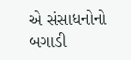એ સંસાધનોનો બગાડી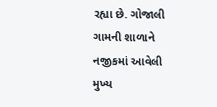રહ્યા છે. ગોજાલી ગામની શાળાને નજીકમાં આવેલી મુખ્ય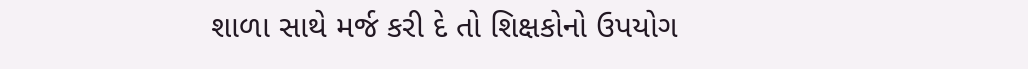શાળા સાથે મર્જ કરી દે તો શિક્ષકોનો ઉપયોગ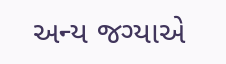અન્ય જગ્યાએ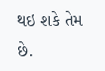થઇ શકે તેમ છે.